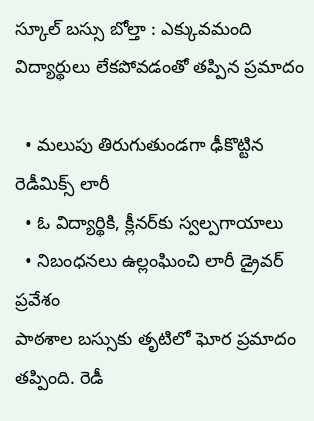స్కూల్‌ బస్సు బోల్తా : ఎక్కువమంది విద్యార్థులు లేకపోవడంతో తప్పిన ప్రమాదం

  • మలుపు తిరుగుతుండగా ఢీకొట్టిన రెడీమిక్స్‌ లారీ
  • ఓ విద్యార్థికి, క్లీనర్‌కు స్వల్పగాయాలు
  • నిబంధనలు ఉల్లంఘించి లారీ డ్రైవర్‌ ప్రవేశం
పాఠశాల బస్సుకు తృటిలో ఘోర ప్రమాదం తప్పింది. రెడీ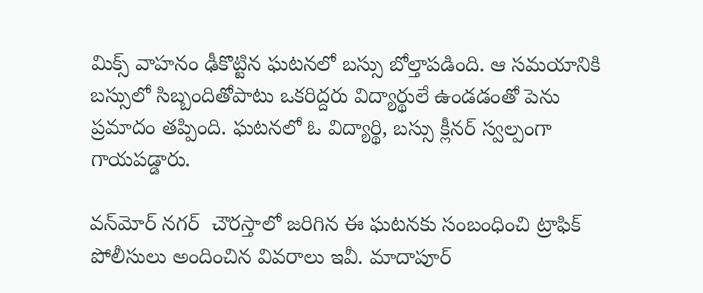మిక్స్‌ వాహనం ఢీకొట్టిన ఘటనలో బస్సు బోల్తాపడింది. ఆ సమయానికి బస్సులో సిబ్బందితోపాటు ఒకరిద్దరు విద్యార్థులే ఉండడంతో పెను ప్రమాదం తప్పింది. ఘటనలో ఓ విద్యార్థి, బస్సు క్లీనర్‌ స్వల్పంగా గాయపడ్డారు.

వన్‌మోర్‌ నగర్‌  చౌరస్తాలో జరిగిన ఈ ఘటనకు సంబంధించి ట్రాఫిక్‌ పోలీసులు అందించిన వివరాలు ఇవీ. మాదాపూర్‌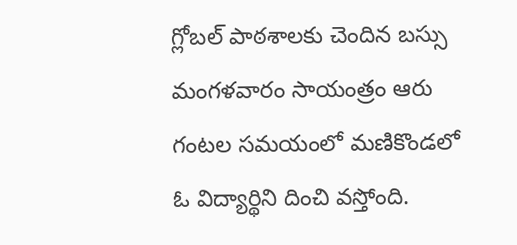గ్లోబల్‌ పాఠశాలకు చెందిన బస్సు మంగళవారం సాయంత్రం ఆరు గంటల సమయంలో మణికొండలో ఓ విద్యార్థిని దించి వస్తోంది.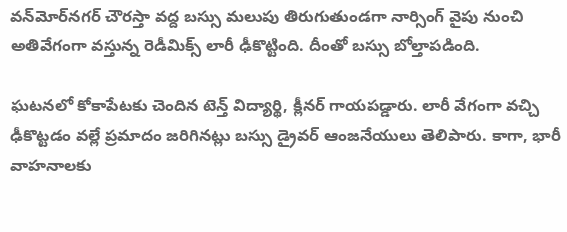వన్‌మోర్‌నగర్‌ చౌరస్తా వద్ద బస్సు మలుపు తిరుగుతుండగా నార్సింగ్‌ వైపు నుంచి అతివేగంగా వస్తున్న రెడీమిక్స్‌ లారీ ఢీకొట్టింది. దీంతో బస్సు బోల్తాపడింది.

ఘటనలో కోకాపేటకు చెందిన టెన్త్‌ విద్యార్థి, క్లీనర్‌ గాయపడ్డారు. లారీ వేగంగా వచ్చి ఢీకొట్టడం వల్లే ప్రమాదం జరిగినట్లు బస్సు డ్రైవర్‌ ఆంజనేయులు తెలిపారు. కాగా, భారీ వాహనాలకు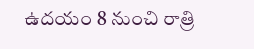ఉదయం 8 నుంచి రాత్రి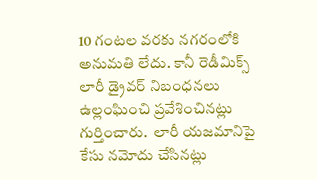10 గంటల వరకు నగరంలోకి అనుమతి లేదు. కానీ రెడీమిక్స్‌ లారీ డ్రైవర్‌ నిబంధనలు ఉల్లంఘించి ప్రవేశించినట్లు గుర్తించారు.  లారీ యజమానిపై కేసు నమోదు చేసినట్లు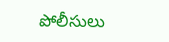పోలీసులు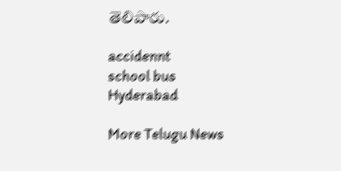తెలిపారు.

accidennt
school bus
Hyderabad

More Telugu News